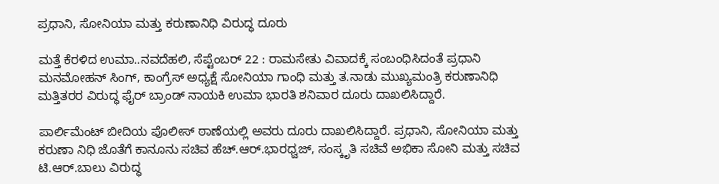ಪ್ರಧಾನಿ, ಸೋನಿಯಾ ಮತ್ತು ಕರುಣಾನಿಧಿ ವಿರುದ್ಧ ದೂರು

ಮತ್ತೆ ಕೆರಳಿದ ಉಮಾ..ನವದೆಹಲಿ, ಸೆಪ್ಟೆಂಬರ್ 22 : ರಾಮಸೇತು ವಿವಾದಕ್ಕೆ ಸಂಬಂಧಿಸಿದಂತೆ ಪ್ರಧಾನಿ ಮನಮೋಹನ್ ಸಿಂಗ್, ಕಾಂಗ್ರೆಸ್ ಅಧ್ಯಕ್ಷೆ ಸೋನಿಯಾ ಗಾಂಧಿ ಮತ್ತು ತ.ನಾಡು ಮುಖ್ಯಮಂತ್ರಿ ಕರುಣಾನಿಧಿ ಮತ್ತಿತರರ ವಿರುದ್ಧ ಫೈರ್ ಬ್ರಾಂಡ್ ನಾಯಕಿ ಉಮಾ ಭಾರತಿ ಶನಿವಾರ ದೂರು ದಾಖಲಿಸಿದ್ದಾರೆ.

ಪಾರ್ಲಿಮೆಂಟ್ ಬೀದಿಯ ಪೊಲೀಸ್ ಠಾಣೆಯಲ್ಲಿ ಅವರು ದೂರು ದಾಖಲಿಸಿದ್ದಾರೆ. ಪ್ರಧಾನಿ, ಸೋನಿಯಾ ಮತ್ತು ಕರುಣಾ ನಿಧಿ ಜೊತೆಗೆ ಕಾನೂನು ಸಚಿವ ಹೆಚ್.ಆರ್.ಭಾರಧ್ವಜ್, ಸಂಸ್ಕೃತಿ ಸಚಿವೆ ಅಭಿಕಾ ಸೋನಿ ಮತ್ತು ಸಚಿವ ಟಿ.ಆರ್.ಬಾಲು ವಿರುದ್ಧ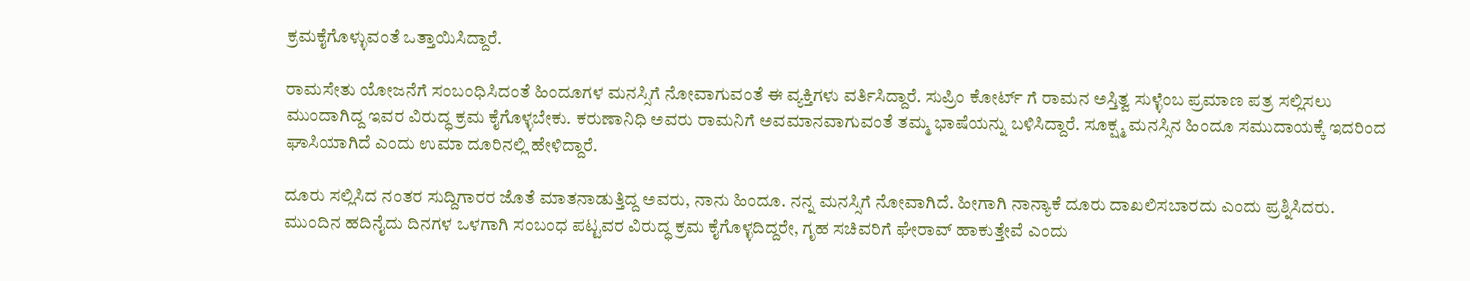ಕ್ರಮಕೈಗೊಳ್ಳುವಂತೆ ಒತ್ತಾಯಿಸಿದ್ದಾರೆ.

ರಾಮಸೇತು ಯೋಜನೆಗೆ ಸಂಬಂಧಿಸಿದಂತೆ ಹಿಂದೂಗಳ ಮನಸ್ಸಿಗೆ ನೋವಾಗುವಂತೆ ಈ ವ್ಯಕ್ತಿಗಳು ವರ್ತಿಸಿದ್ದಾರೆ. ಸುಪ್ರಿಂ ಕೋರ್ಟ್ ಗೆ ರಾಮನ ಅಸ್ತಿತ್ವ ಸುಳ್ಳೆಂಬ ಪ್ರಮಾಣ ಪತ್ರ ಸಲ್ಲಿಸಲು ಮುಂದಾಗಿದ್ದ ಇವರ ವಿರುದ್ಧ ಕ್ರಮ ಕೈಗೊಳ್ಳಬೇಕು. ಕರುಣಾನಿಧಿ ಅವರು ರಾಮನಿಗೆ ಅವಮಾನವಾಗುವಂತೆ ತಮ್ಮ ಭಾಷೆಯನ್ನು ಬಳಿಸಿದ್ದಾರೆ. ಸೂಕ್ಷ್ಮ ಮನಸ್ಸಿನ ಹಿಂದೂ ಸಮುದಾಯಕ್ಕೆ ಇದರಿಂದ ಘಾಸಿಯಾಗಿದೆ ಎಂದು ಉಮಾ ದೂರಿನಲ್ಲಿ ಹೇಳಿದ್ದಾರೆ.

ದೂರು ಸಲ್ಲಿಸಿದ ನಂತರ ಸುದ್ದಿಗಾರರ ಜೊತೆ ಮಾತನಾಡುತ್ತಿದ್ದ ಅವರು, ನಾನು ಹಿಂದೂ. ನನ್ನ ಮನಸ್ಸಿಗೆ ನೋವಾಗಿದೆ. ಹೀಗಾಗಿ ನಾನ್ಯಾಕೆ ದೂರು ದಾಖಲಿಸಬಾರದು ಎಂದು ಪ್ರಶ್ನಿಸಿದರು. ಮುಂದಿನ ಹದಿನೈದು ದಿನಗಳ ಒಳಗಾಗಿ ಸಂಬಂಧ ಪಟ್ಟವರ ವಿರುದ್ಧ ಕ್ರಮ ಕೈಗೊಳ್ಳದಿದ್ದರೇ, ಗೃಹ ಸಚಿವರಿಗೆ ಘೇರಾವ್ ಹಾಕುತ್ತೇವೆ ಎಂದು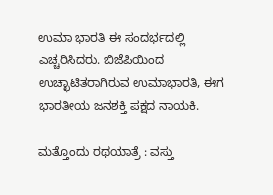ಉಮಾ ಭಾರತಿ ಈ ಸಂದರ್ಭದಲ್ಲಿ ಎಚ್ಚರಿಸಿದರು. ಬಿಜೆಪಿಯಿಂದ ಉಚ್ಛಾಟಿತರಾಗಿರುವ ಉಮಾಭಾರತಿ, ಈಗ ಭಾರತೀಯ ಜನಶಕ್ತಿ ಪಕ್ಷದ ನಾಯಕಿ.

ಮತ್ತೊಂದು ರಥಯಾತ್ರೆ : ವಸ್ತು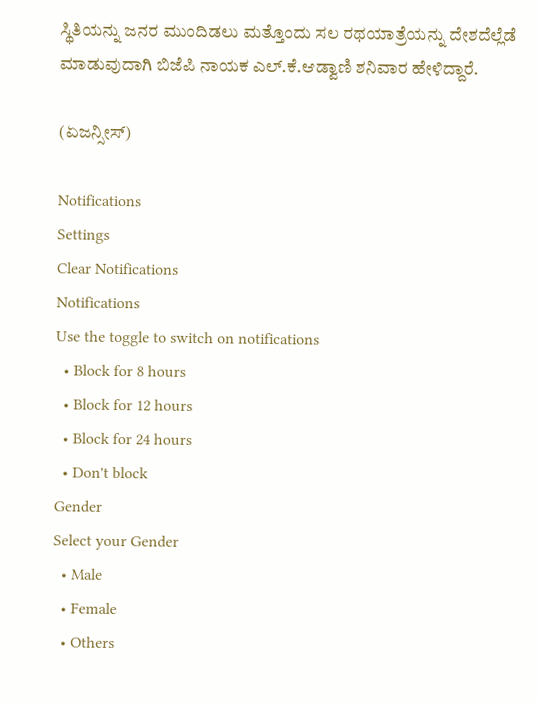ಸ್ಥಿತಿಯನ್ನು ಜನರ ಮುಂದಿಡಲು ಮತ್ತೊಂದು ಸಲ ರಥಯಾತ್ರೆಯನ್ನು ದೇಶದೆಲ್ಲೆಡೆ ಮಾಡುವುದಾಗಿ ಬಿಜೆಪಿ ನಾಯಕ ಎಲ್.ಕೆ.ಆಡ್ವಾಣಿ ಶನಿವಾರ ಹೇಳಿದ್ದಾರೆ.

(ಏಜನ್ಸೀಸ್)

Notifications
Settings
Clear Notifications
Notifications
Use the toggle to switch on notifications
  • Block for 8 hours
  • Block for 12 hours
  • Block for 24 hours
  • Don't block
Gender
Select your Gender
  • Male
  • Female
  • Others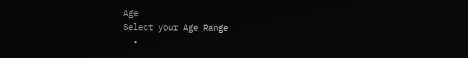Age
Select your Age Range
  •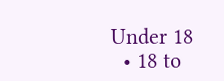Under 18
  • 18 to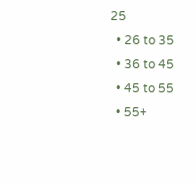25
  • 26 to 35
  • 36 to 45
  • 45 to 55
  • 55+